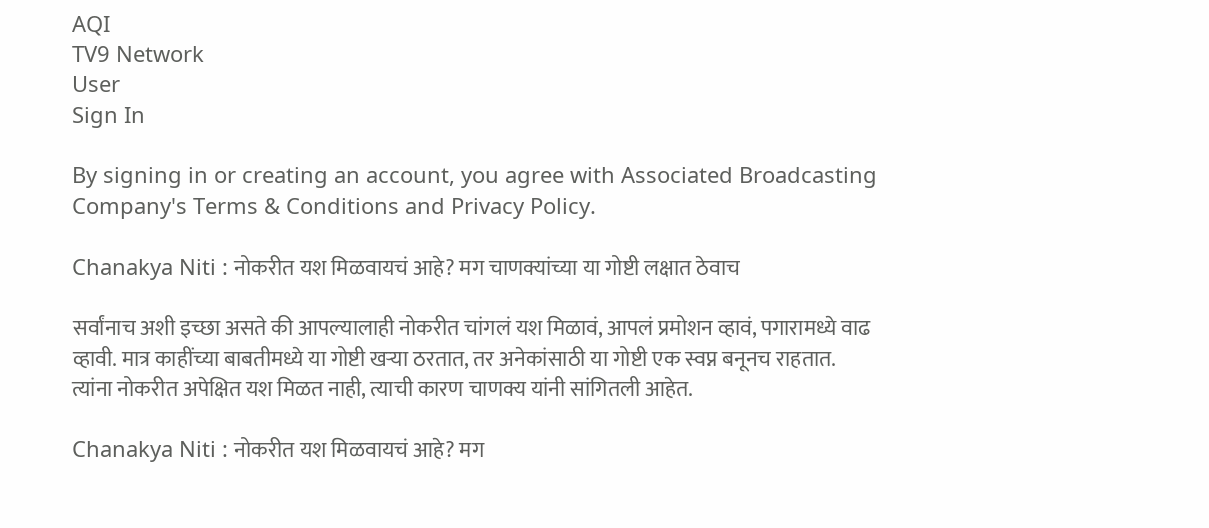AQI
TV9 Network
User
Sign In

By signing in or creating an account, you agree with Associated Broadcasting Company's Terms & Conditions and Privacy Policy.

Chanakya Niti : नोकरीत यश मिळवायचं आहे? मग चाणक्यांच्या या गोष्टी लक्षात ठेवाच

सर्वांनाच अशी इच्छा असते की आपल्यालाही नोकरीत चांगलं यश मिळावं, आपलं प्रमोशन व्हावं, पगारामध्ये वाढ व्हावी. मात्र काहींच्या बाबतीमध्ये या गोष्टी खऱ्या ठरतात, तर अनेकांसाठी या गोष्टी एक स्वप्न बनूनच राहतात. त्यांना नोकरीत अपेक्षित यश मिळत नाही, त्याची कारण चाणक्य यांनी सांगितली आहेत.

Chanakya Niti : नोकरीत यश मिळवायचं आहे? मग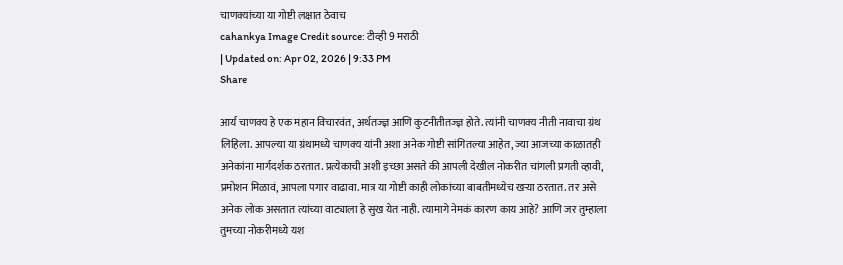चाणक्यांच्या या गोष्टी लक्षात ठेवाच
cahankya Image Credit source: टीव्ही 9 मराठी
| Updated on: Apr 02, 2026 | 9:33 PM
Share

आर्य चाणक्य हे एक महान विचारवंत, अर्थतज्ज्ञ आणि कुटनीतीतज्ज्ञ होते. त्यांनी चाणक्य नीती नावाचा ग्रंथ लिहिला. आपल्या या ग्रंथामध्ये चाणक्य यांनी अशा अनेक गोष्टी सांगितल्या आहेत, ज्या आजच्या काळातही अनेकांना मार्गदर्शक ठरतात. प्रत्येकाची अशी इच्छा असते की आपली देखील नोकरीत चांगली प्रगती व्हावी, प्रमोशन मिळावं, आपला पगार वाढावा. मात्र या गोष्टी काही लोकांच्या बाबतीमध्येच खऱ्या ठरतात. तर असे अनेक लोक असतात त्यांच्या वाट्याला हे सुख येत नाही. त्यामागे नेमकं कारण काय आहे? आणि जर तुम्हाला तुमच्या नोकरीमध्ये यश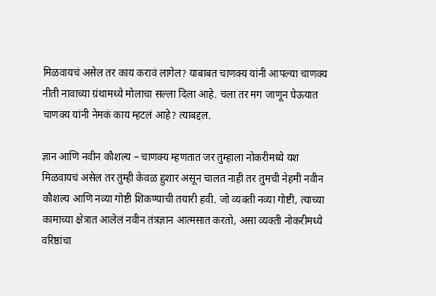मिळवायचं असेल तर काय करावं लागेल? याबाबत चाणक्य यांनी आपल्या चाणक्य नीती नावाच्या ग्रंथामध्ये मोलाचा सल्ला दिला आहे. चला तर मग जाणून घेऊयात चाणक्य यांनी नेमकं काय म्हटलं आहे? त्याबद्दल.

ज्ञान आणि नवीन कौशल्य – चाणक्य म्हणतात जर तुम्हाला नोकरीमध्ये यश मिळवायचं असेल तर तुम्ही केवळ हुशार असून चालत नाही तर तुमची नेहमी नवीन कौशल्य आणि नव्या गोष्टी शिकण्याची तयारी हवी. जो व्यक्ती नव्या गोष्टी, त्याच्या कामाच्या क्षेत्रात आलेलं नवीन तंत्रज्ञान आत्मसात करतो, असा व्यक्ती नोकरीमध्ये वरिष्ठांचा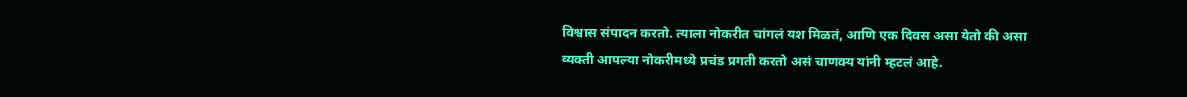विश्वास संपादन करतो. त्याला नोकरीत चांगलं यश मिळतं, आणि एक दिवस असा येतो की असा व्यक्ती आपल्या नोकरीमध्ये प्रचंड प्रगती करतो असं चाणक्य यांनी म्हटलं आहे.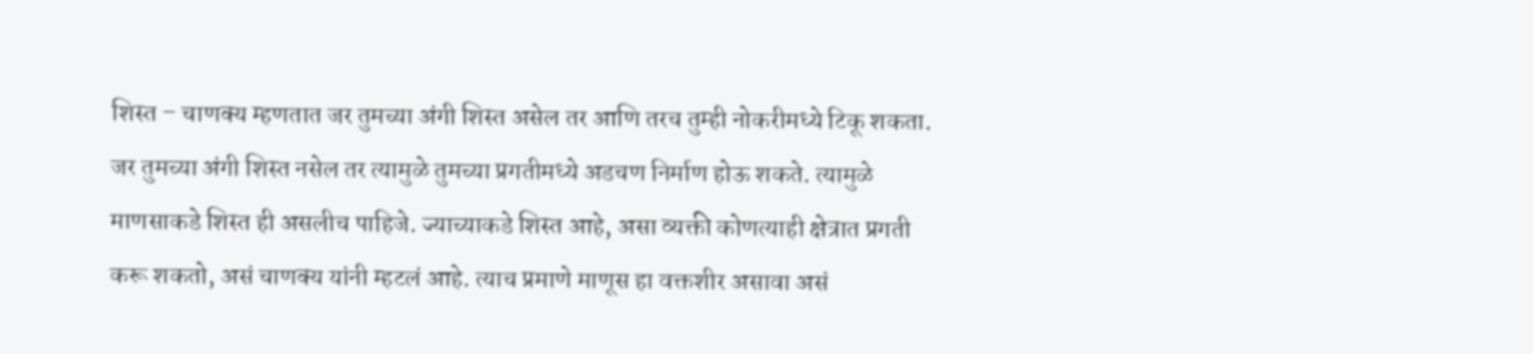शिस्त – चाणक्य म्हणतात जर तुमच्या अंगी शिस्त असेल तर आणि तरच तुम्ही नोकरीमध्ये टिकू शकता. जर तुमच्या अंगी शिस्त नसेल तर त्यामुळे तुमच्या प्रगतीमध्ये अडचण निर्माण होऊ शकते. त्यामुळे माणसाकडे शिस्त ही असलीच पाहिजे. ज्याच्याकडे शिस्त आहे, असा व्यक्ती कोणत्याही क्षेत्रात प्रगती करू शकतो, असं चाणक्य यांनी म्हटलं आहे. त्याच प्रमाणे माणूस हा वक्तशीर असावा असं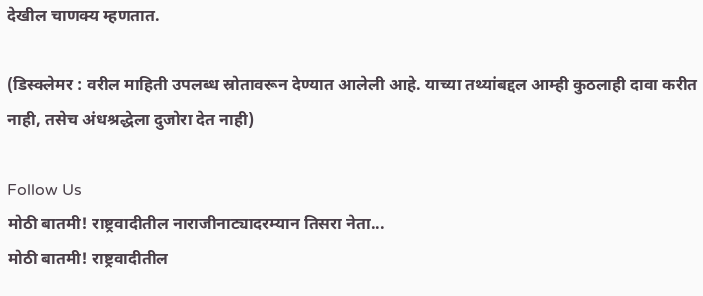देखील चाणक्य म्हणतात.

(डिस्क्लेमर : वरील माहिती उपलब्ध स्रोतावरून देण्यात आलेली आहे. याच्या तथ्यांबद्दल आम्ही कुठलाही दावा करीत नाही, तसेच अंधश्रद्धेला दुजोरा देत नाही)

Follow Us
मोठी बातमी! राष्ट्रवादीतील नाराजीनाट्यादरम्यान तिसरा नेता...
मोठी बातमी! राष्ट्रवादीतील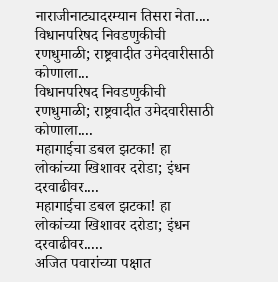नाराजीनाट्यादरम्यान तिसरा नेता....
विधानपरिषद निवडणुकीची रणधुमाळी; राष्ट्रवादीत उमेदवारीसाठी कोणाला...
विधानपरिषद निवडणुकीची रणधुमाळी; राष्ट्रवादीत उमेदवारीसाठी कोणाला....
महागाईचा डबल झटका! हा लोकांच्या खिशावर दरोडा; इंधन दरवाढीवर....
महागाईचा डबल झटका! हा लोकांच्या खिशावर दरोडा; इंधन दरवाढीवर.....
अजित पवारांच्या पक्षात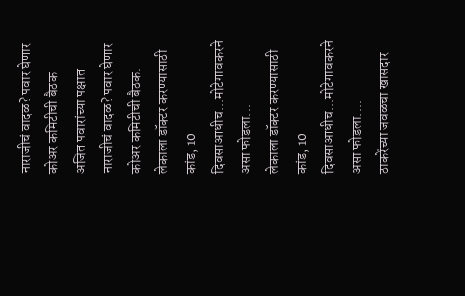नाराजीचं वादळ? पवार घेणार कोअर कमिटीची बैठक
अजित पवारांच्या पक्षात नाराजीचं वादळ? पवार घेणार कोअर कमिटीची बैठक.
लेकाला डॉक्टर करण्यासाठी कांड, 10 दिवसाआधीच...मोटेगावकरने असा फोडला...
लेकाला डॉक्टर करण्यासाठी कांड, 10 दिवसाआधीच...मोटेगावकरने असा फोडला....
ठाकरेंच्या जवळचा खासदार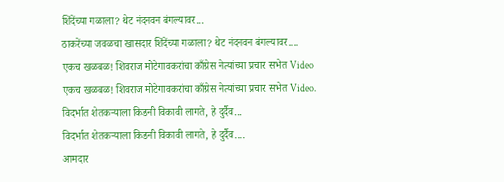शिंदेंच्या गळाला? थेट नंदनवन बंगल्यावर...
ठाकरेंच्या जवळचा खासदार शिंदेंच्या गळाला? थेट नंदनवन बंगल्यावर....
एकच खळबळ! शिवराज मोटेगावकरांचा काँग्रेस नेत्यांच्या प्रचार सभेत Video
एकच खळबळ! शिवराज मोटेगावकरांचा काँग्रेस नेत्यांच्या प्रचार सभेत Video.
विदर्भात शेतकऱ्याला किडनी विकावी लागते, हे दुर्दैव...
विदर्भात शेतकऱ्याला किडनी विकावी लागते, हे दुर्दैव....
आमदार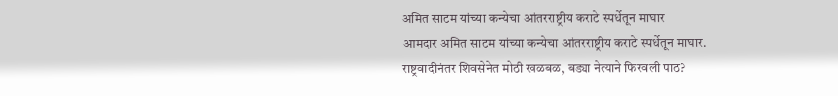अमित साटम यांच्या कन्येचा आंतरराष्ट्रीय कराटे स्पर्धेतून माघार
आमदार अमित साटम यांच्या कन्येचा आंतरराष्ट्रीय कराटे स्पर्धेतून माघार.
राष्ट्रवादीनंतर शिवसेनेत मोठी खळबळ, बड्या नेत्याने फिरवली पाठ?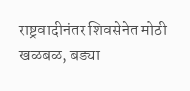राष्ट्रवादीनंतर शिवसेनेत मोठी खळबळ, बड्या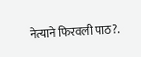नेत्याने फिरवली पाठ?.